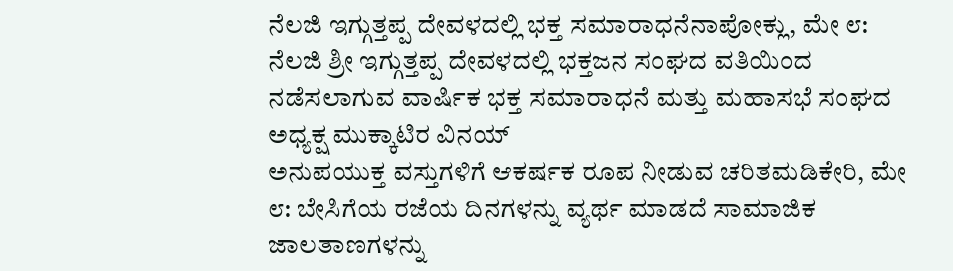ನೆಲಜಿ ಇಗ್ಗುತ್ತಪ್ಪ ದೇವಳದಲ್ಲಿ ಭಕ್ತ ಸಮಾರಾಧನೆನಾಪೋಕ್ಲು, ಮೇ ೮: ನೆಲಜಿ ಶ್ರೀ ಇಗ್ಗುತ್ತಪ್ಪ ದೇವಳದಲ್ಲಿ ಭಕ್ತಜನ ಸಂಘದ ವತಿಯಿಂದ ನಡೆಸಲಾಗುವ ವಾರ್ಷಿಕ ಭಕ್ತ ಸಮಾರಾಧನೆ ಮತ್ತು ಮಹಾಸಭೆ ಸಂಘದ ಅಧ್ಯಕ್ಷ ಮುಕ್ಕಾಟಿರ ವಿನಯ್
ಅನುಪಯುಕ್ತ ವಸ್ತುಗಳಿಗೆ ಆಕರ್ಷಕ ರೂಪ ನೀಡುವ ಚರಿತಮಡಿಕೇರಿ, ಮೇ ೮: ಬೇಸಿಗೆಯ ರಜೆಯ ದಿನಗಳನ್ನು ವ್ಯರ್ಥ ಮಾಡದೆ ಸಾಮಾಜಿಕ ಜಾಲತಾಣಗಳನ್ನು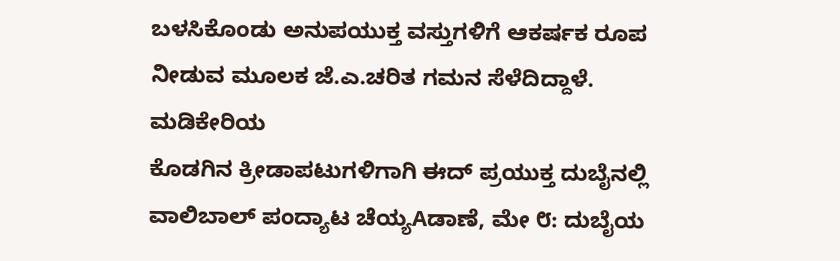ಬಳಸಿಕೊಂಡು ಅನುಪಯುಕ್ತ ವಸ್ತುಗಳಿಗೆ ಆಕರ್ಷಕ ರೂಪ ನೀಡುವ ಮೂಲಕ ಜೆ.ಎ.ಚರಿತ ಗಮನ ಸೆಳೆದಿದ್ದಾಳೆ. ಮಡಿಕೇರಿಯ
ಕೊಡಗಿನ ಕ್ರೀಡಾಪಟುಗಳಿಗಾಗಿ ಈದ್ ಪ್ರಯುಕ್ತ ದುಬೈನಲ್ಲಿ ವಾಲಿಬಾಲ್ ಪಂದ್ಯಾಟ ಚೆಯ್ಯAಡಾಣೆ, ಮೇ ೮: ದುಬೈಯ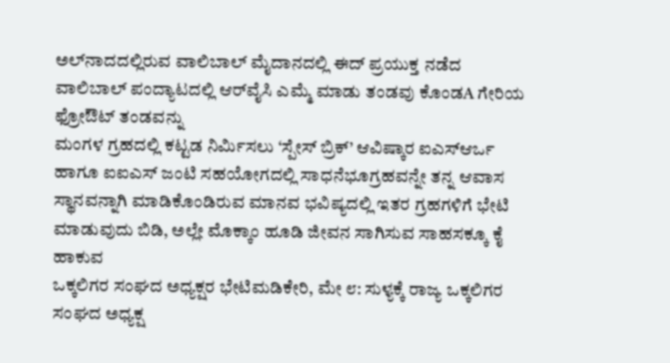ಅಲ್‌ನಾದದಲ್ಲಿರುವ ವಾಲಿಬಾಲ್ ಮೈದಾನದಲ್ಲಿ ಈದ್ ಪ್ರಯುಕ್ತ ನಡೆದ ವಾಲಿಬಾಲ್ ಪಂದ್ಯಾಟದಲ್ಲಿ ಆರ್‌ವೈಸಿ ಎಮ್ಮೆ ಮಾಡು ತಂಡವು ಕೊಂಡA ಗೇರಿಯ ಫ್ರೋಔಟ್ ತಂಡವನ್ನು
ಮಂಗಳ ಗ್ರಹದಲ್ಲಿ ಕಟ್ಟಡ ನಿರ್ಮಿಸಲು ‘ಸ್ಪೇಸ್ ಬ್ರಿಕ್’ ಆವಿಷ್ಕಾರ ಐಎಸ್ಆರ್ಒ ಹಾಗೂ ಐಐಎಸ್ ಜಂಟಿ ಸಹಯೋಗದಲ್ಲಿ ಸಾಧನೆಭೂಗ್ರಹವನ್ನೇ ತನ್ನ ಆವಾಸ ಸ್ಥಾನವನ್ನಾಗಿ ಮಾಡಿಕೊಂಡಿರುವ ಮಾನವ ಭವಿಷ್ಯದಲ್ಲಿ ಇತರ ಗ್ರಹಗಳಿಗೆ ಭೇಟಿ ಮಾಡುವುದು ಬಿಡಿ, ಅಲ್ಲೇ ಮೊಕ್ಕಾಂ ಹೂಡಿ ಜೀವನ ಸಾಗಿಸುವ ಸಾಹಸಕ್ಕೂ ಕೈ ಹಾಕುವ
ಒಕ್ಕಲಿಗರ ಸಂಘದ ಅಧ್ಯಕ್ಷರ ಭೇಟಿಮಡಿಕೇರಿ, ಮೇ ೮: ಸುಳ್ಯಕ್ಕೆ ರಾಜ್ಯ ಒಕ್ಕಲಿಗರ ಸಂಘದ ಅಧ್ಯಕ್ಷ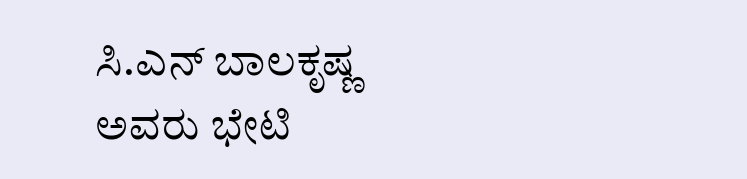ಸಿ.ಎನ್ ಬಾಲಕೃಷ್ಣ ಅವರು ಭೇಟಿ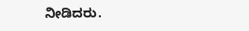ನೀಡಿದರು.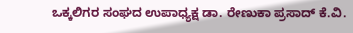ಒಕ್ಕಲಿಗರ ಸಂಘದ ಉಪಾಧ್ಯಕ್ಷ ಡಾ. ರೇಣುಕಾ ಪ್ರಸಾದ್ ಕೆ.ವಿ.